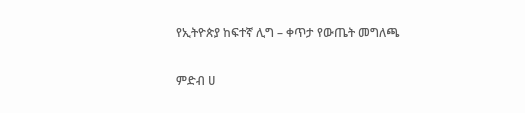የኢትዮጵያ ከፍተኛ ሊግ – ቀጥታ የውጤት መግለጫ

ምድብ ሀ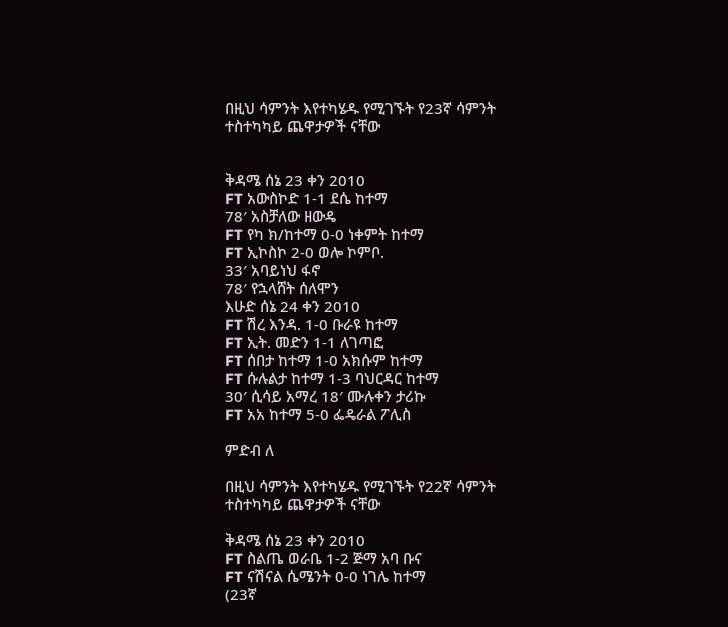በዚህ ሳምንት እየተካሄዱ የሚገኙት የ23ኛ ሳምንት ተስተካካይ ጨዋታዎች ናቸው


ቅዳሜ ሰኔ 23 ቀን 2010
FT አውስኮድ 1-1 ደሴ ከተማ
78′ አስቻለው ዘውዴ
FT የካ ክ/ከተማ 0-0 ነቀምት ከተማ
FT ኢኮስኮ 2-0 ወሎ ኮምቦ.
33′ አባይነህ ፋኖ
78′ የኋላሸት ሰለሞን
እሁድ ሰኔ 24 ቀን 2010
FT ሽረ እንዳ. 1-0 ቡራዩ ከተማ
FT ኢት. መድን 1-1 ለገጣፎ
FT ሰበታ ከተማ 1-0 አክሱም ከተማ
FT ሱሉልታ ከተማ 1-3 ባህርዳር ከተማ
30′ ሲሳይ አማረ 18′ ሙሉቀን ታሪኩ
FT አአ ከተማ 5-0 ፌዴራል ፖሊስ

ምድብ ለ

በዚህ ሳምንት እየተካሄዱ የሚገኙት የ22ኛ ሳምንት ተስተካካይ ጨዋታዎች ናቸው

ቅዳሜ ሰኔ 23 ቀን 2010
FT ስልጤ ወራቤ 1-2 ጅማ አባ ቡና
FT ናሽናል ሴሜንት 0-0 ነገሌ ከተማ
(23ኛ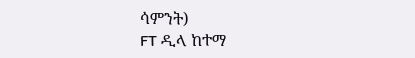ሳምንት)
FT ዲላ ከተማ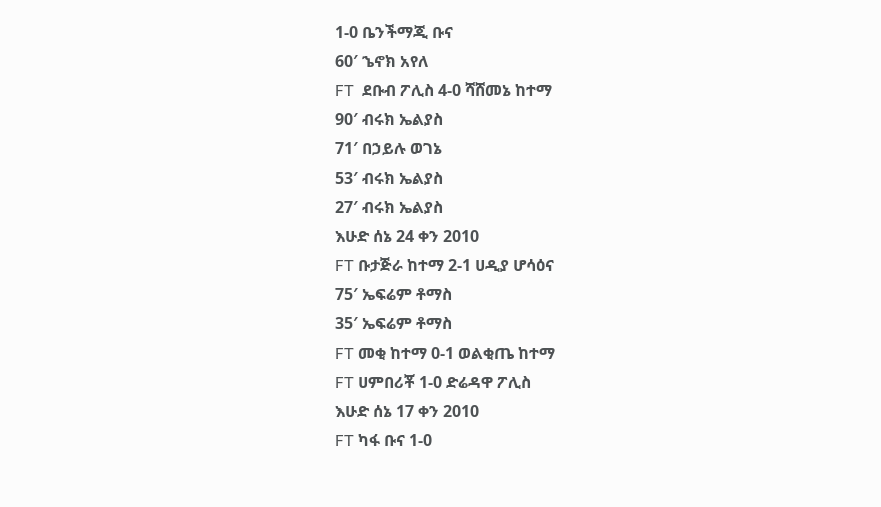1-0 ቤንችማጂ ቡና
60′ ኄኖክ አየለ
FT  ደቡብ ፖሊስ 4-0 ሻሸመኔ ከተማ
90′ ብሩክ ኤልያስ
71′ በኃይሉ ወገኔ
53′ ብሩክ ኤልያስ
27′ ብሩክ ኤልያስ
እሁድ ሰኔ 24 ቀን 2010
FT ቡታጅራ ከተማ 2-1 ሀዲያ ሆሳዕና
75′ ኤፍሬም ቶማስ
35′ ኤፍሬም ቶማስ
FT መቂ ከተማ 0-1 ወልቂጤ ከተማ
FT ሀምበሪቾ 1-0 ድሬዳዋ ፖሊስ
እሁድ ሰኔ 17 ቀን 2010
FT ካፋ ቡና 1-0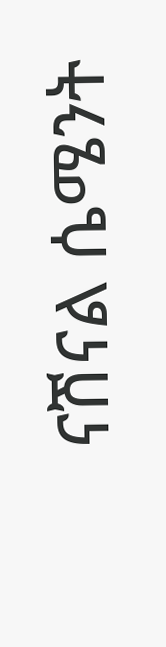ናሽናል ሴሜንት